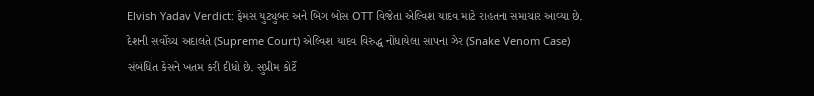Elvish Yadav Verdict: ફેમસ યુટ્યુબર અને બિગ બોસ OTT વિજેતા એલ્વિશ યાદવ માટે રાહતના સમાચાર આવ્યા છે. દેશની સર્વોચ્ચ અદાલતે (Supreme Court) એલ્વિશ યાદવ વિરુદ્ધ નોંધાયેલા સાપના ઝેર (Snake Venom Case) સંબંધિત કેસને ખતમ કરી દીધો છે. સુપ્રીમ કોર્ટે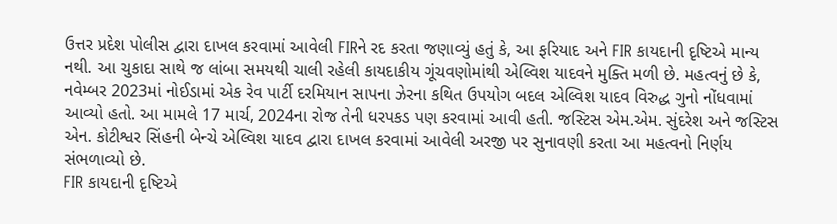ઉત્તર પ્રદેશ પોલીસ દ્વારા દાખલ કરવામાં આવેલી FIRને રદ કરતા જણાવ્યું હતું કે, આ ફરિયાદ અને FIR કાયદાની દૃષ્ટિએ માન્ય નથી. આ ચુકાદા સાથે જ લાંબા સમયથી ચાલી રહેલી કાયદાકીય ગૂંચવણોમાંથી એલ્વિશ યાદવને મુક્તિ મળી છે. મહત્વનું છે કે, નવેમ્બર 2023માં નોઈડામાં એક રેવ પાર્ટી દરમિયાન સાપના ઝેરના કથિત ઉપયોગ બદલ એલ્વિશ યાદવ વિરુદ્ધ ગુનો નોંધવામાં આવ્યો હતો. આ મામલે 17 માર્ચ, 2024ના રોજ તેની ધરપકડ પણ કરવામાં આવી હતી. જસ્ટિસ એમ.એમ. સુંદરેશ અને જસ્ટિસ એન. કોટીશ્વર સિંહની બેન્ચે એલ્વિશ યાદવ દ્વારા દાખલ કરવામાં આવેલી અરજી પર સુનાવણી કરતા આ મહત્વનો નિર્ણય સંભળાવ્યો છે.
FIR કાયદાની દૃષ્ટિએ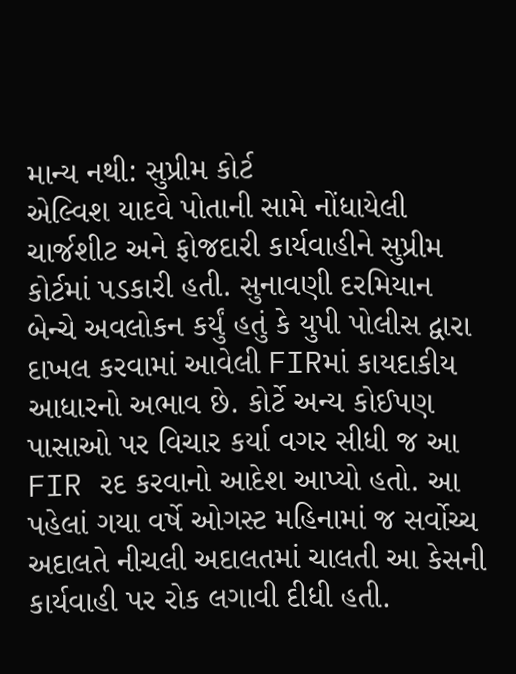માન્ય નથી: સુપ્રીમ કોર્ટ
એલ્વિશ યાદવે પોતાની સામે નોંધાયેલી ચાર્જશીટ અને ફોજદારી કાર્યવાહીને સુપ્રીમ કોર્ટમાં પડકારી હતી. સુનાવણી દરમિયાન બેન્ચે અવલોકન કર્યું હતું કે યુપી પોલીસ દ્વારા દાખલ કરવામાં આવેલી FIRમાં કાયદાકીય આધારનો અભાવ છે. કોર્ટે અન્ય કોઈપણ પાસાઓ પર વિચાર કર્યા વગર સીધી જ આ FIR રદ કરવાનો આદેશ આપ્યો હતો. આ પહેલાં ગયા વર્ષે ઓગસ્ટ મહિનામાં જ સર્વોચ્ચ અદાલતે નીચલી અદાલતમાં ચાલતી આ કેસની કાર્યવાહી પર રોક લગાવી દીધી હતી.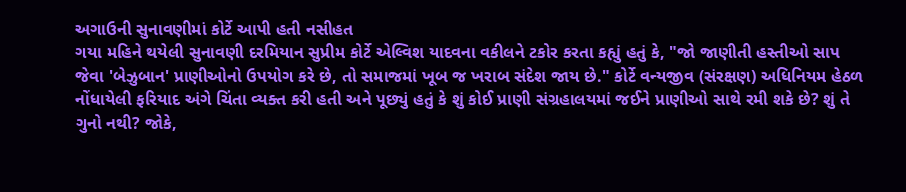અગાઉની સુનાવણીમાં કોર્ટે આપી હતી નસીહત
ગયા મહિને થયેલી સુનાવણી દરમિયાન સુપ્રીમ કોર્ટે એલ્વિશ યાદવના વકીલને ટકોર કરતા કહ્યું હતું કે, "જો જાણીતી હસ્તીઓ સાપ જેવા 'બેઝુબાન' પ્રાણીઓનો ઉપયોગ કરે છે, તો સમાજમાં ખૂબ જ ખરાબ સંદેશ જાય છે." કોર્ટે વન્યજીવ (સંરક્ષણ) અધિનિયમ હેઠળ નોંધાયેલી ફરિયાદ અંગે ચિંતા વ્યક્ત કરી હતી અને પૂછ્યું હતું કે શું કોઈ પ્રાણી સંગ્રહાલયમાં જઈને પ્રાણીઓ સાથે રમી શકે છે? શું તે ગુનો નથી? જોકે,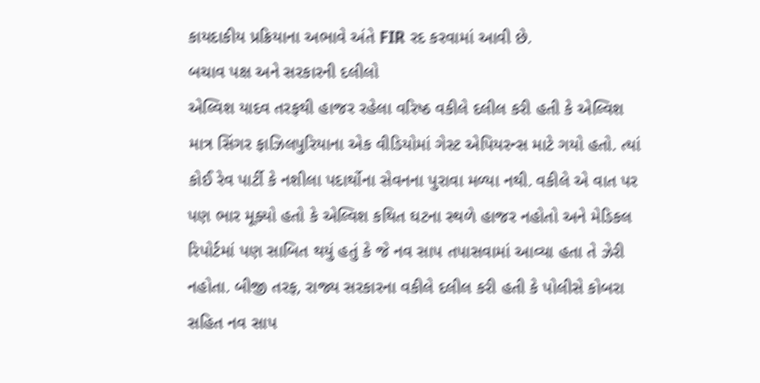કાયદાકીય પ્રક્રિયાના અભાવે અંતે FIR રદ કરવામાં આવી છે.
બચાવ પક્ષ અને સરકારની દલીલો
એલ્વિશ યાદવ તરફથી હાજર રહેલા વરિષ્ઠ વકીલે દલીલ કરી હતી કે એલ્વિશ માત્ર સિંગર ફાઝિલપુરિયાના એક વીડિયોમાં ગેસ્ટ એપિયરન્સ માટે ગયો હતો. ત્યાં કોઈ રેવ પાર્ટી કે નશીલા પદાર્થોના સેવનના પુરાવા મળ્યા નથી. વકીલે એ વાત પર પણ ભાર મૂક્યો હતો કે એલ્વિશ કથિત ઘટના સ્થળે હાજર નહોતો અને મેડિકલ રિપોર્ટમાં પણ સાબિત થયું હતું કે જે નવ સાપ તપાસવામાં આવ્યા હતા તે ઝેરી નહોતા. બીજી તરફ, રાજ્ય સરકારના વકીલે દલીલ કરી હતી કે પોલીસે કોબરા સહિત નવ સાપ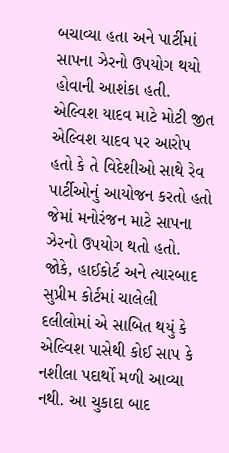બચાવ્યા હતા અને પાર્ટીમાં સાપના ઝેરનો ઉપયોગ થયો હોવાની આશંકા હતી.
એલ્વિશ યાદવ માટે મોટી જીત
એલ્વિશ યાદવ પર આરોપ હતો કે તે વિદેશીઓ સાથે રેવ પાર્ટીઓનું આયોજન કરતો હતો જેમાં મનોરંજન માટે સાપના ઝેરનો ઉપયોગ થતો હતો. જોકે, હાઈકોર્ટ અને ત્યારબાદ સુપ્રીમ કોર્ટમાં ચાલેલી દલીલોમાં એ સાબિત થયું કે એલ્વિશ પાસેથી કોઈ સાપ કે નશીલા પદાર્થો મળી આવ્યા નથી. આ ચુકાદા બાદ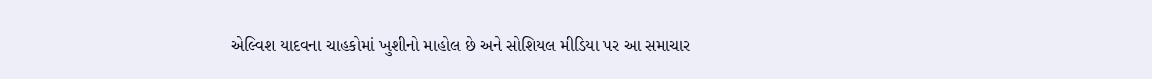એલ્વિશ યાદવના ચાહકોમાં ખુશીનો માહોલ છે અને સોશિયલ મીડિયા પર આ સમાચાર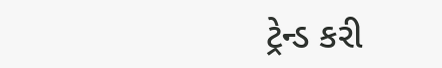ટ્રેન્ડ કરી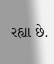રહ્યા છે.